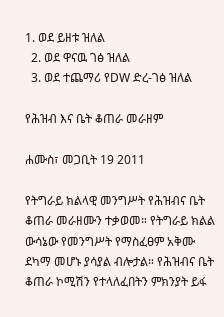1. ወደ ይዘቱ ዝለል
  2. ወደ ዋናዉ ገፅ ዝለል
  3. ወደ ተጨማሪ የDW ድረ-ገፅ ዝለል

የሕዝብ እና ቤት ቆጠራ መራዘም

ሐሙስ፣ መጋቢት 19 2011

የትግራይ ክልላዊ መንግሥት የሕዝብና ቤት ቆጠራ መራዘሙን ተቃወመ። የትግራይ ክልል ውሳኔው የመንግሥት የማስፈፀም አቅሙ ደካማ መሆኑ ያሳያል ብሎታል። የሕዝብና ቤት ቆጠራ ኮሚሽን የተላለፈበትን ምክንያት ይፋ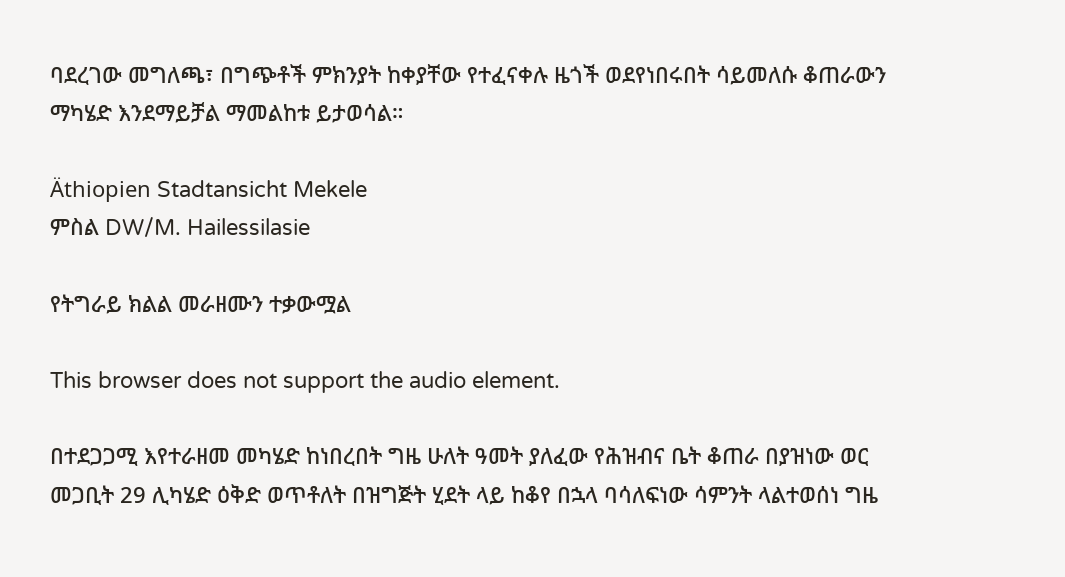ባደረገው መግለጫ፣ በግጭቶች ምክንያት ከቀያቸው የተፈናቀሉ ዜጎች ወደየነበሩበት ሳይመለሱ ቆጠራውን ማካሄድ እንደማይቻል ማመልከቱ ይታወሳል።

Äthiopien Stadtansicht Mekele
ምስል DW/M. Hailessilasie

የትግራይ ክልል መራዘሙን ተቃውሟል

This browser does not support the audio element.

በተደጋጋሚ እየተራዘመ መካሄድ ከነበረበት ግዜ ሁለት ዓመት ያለፈው የሕዝብና ቤት ቆጠራ በያዝነው ወር መጋቢት 29 ሊካሄድ ዕቅድ ወጥቶለት በዝግጅት ሂደት ላይ ከቆየ በኋላ ባሳለፍነው ሳምንት ላልተወሰነ ግዜ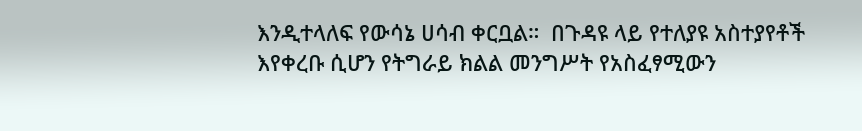እንዲተላለፍ የውሳኔ ሀሳብ ቀርቧል።  በጉዳዩ ላይ የተለያዩ አስተያየቶች እየቀረቡ ሲሆን የትግራይ ክልል መንግሥት የአስፈፃሚውን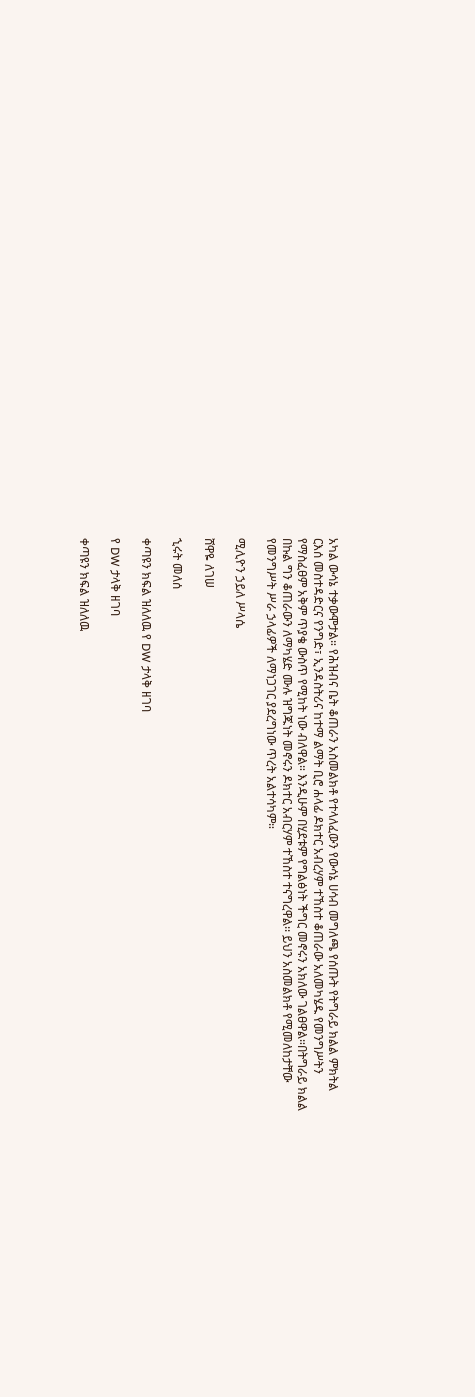አካል ውሳኔ ተቃውሞታል። የሕዝብና ቤት ቆጠራን አስመልክቶ የተላለፈውን የውሳኔ ሀሳብ መግለጫ የሰጡት የትግራይ ክልል ምክትል ርእሰ መስተዳድርና የንግድ፣ ኢንዳስትሪና ከተማ ልማት ቢሮ ሐላፊ ዶክተር አብረሃም ተኸስተ ቆጠራው አለመካሄዱ የመንግሥትን የማስፈፀም አቅም ጥያቄ ውስጥ የሚከት ነው ብለዋል። እንዲሁም በሂደቱም የግልፅነት ችግር መኖሩን አክለው ገልፀዋል።በትግራይ ክልል በኩል ግን ቆጠራውን ለማካሄድ ሙሉ ዝግጁነት መኖሩን ዶክተር አብርሃም ተኸስተ ተናግረዋል፡፡ ይህን አስመልክቶ የሚመለከታቸው የመንግሥት ሥራ ኃላፊዎች ለማነጋገር ያደረግነው ጥረት አልተሳካም።

ሚሊዮን ኃይለ ሥላሴ

ሸዋዬ ለገሠ

ኂሩት መለሰ

ቀጣዩን ክፍል ዝለለዉ የ DW ታላቅ ዘገባ

የ DW ታላቅ ዘገባ

ቀጣዩን ክፍል ዝለለዉ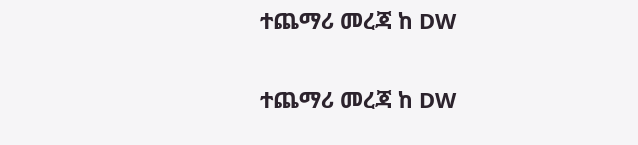ተጨማሪ መረጃ ከ DW

ተጨማሪ መረጃ ከ DW